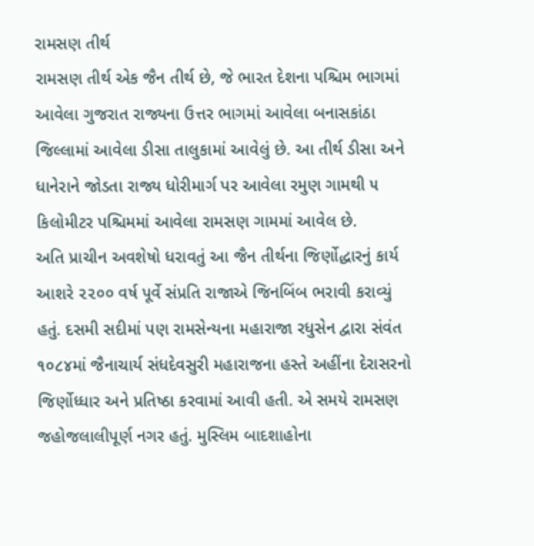રામસણ તીર્થ
રામસણ તીર્થ એક જૈન તીર્થ છે, જે ભારત દેશના પશ્ચિમ ભાગમાં આવેલા ગુજરાત રાજ્યના ઉત્તર ભાગમાં આવેલા બનાસકાંઠા જિલ્લામાં આવેલા ડીસા તાલુકામાં આવેલું છે. આ તીર્થ ડીસા અને ધાનેરાને જોડતા રાજ્ય ધોરીમાર્ગ પર આવેલા રમુણ ગામથી ૫ કિલોમીટર પશ્ચિમમાં આવેલા રામસણ ગામમાં આવેલ છે.
અતિ પ્રાચીન અવશેષો ધરાવતું આ જૈન તીર્થના જિર્ણોદ્ધારનું કાર્ય આશરે ૨૨૦૦ વર્ષ પૂર્વે સંપ્રતિ રાજાએ જિનબિંબ ભરાવી કરાવ્યું હતું. દસમી સદીમાં પણ રામસેન્યના મહારાજા રધુસેન દ્વારા સંવંત ૧૦૮૪માં જૈનાચાર્ય સંધદેવસુરી મહારાજના હસ્તે અહીંના દેરાસરનો જિર્ણોધ્ધાર અને પ્રતિષ્ઠા કરવામાં આવી હતી. એ સમયે રામસણ જહોજલાલીપૂર્ણ નગર હતું. મુસ્લિમ બાદશાહોના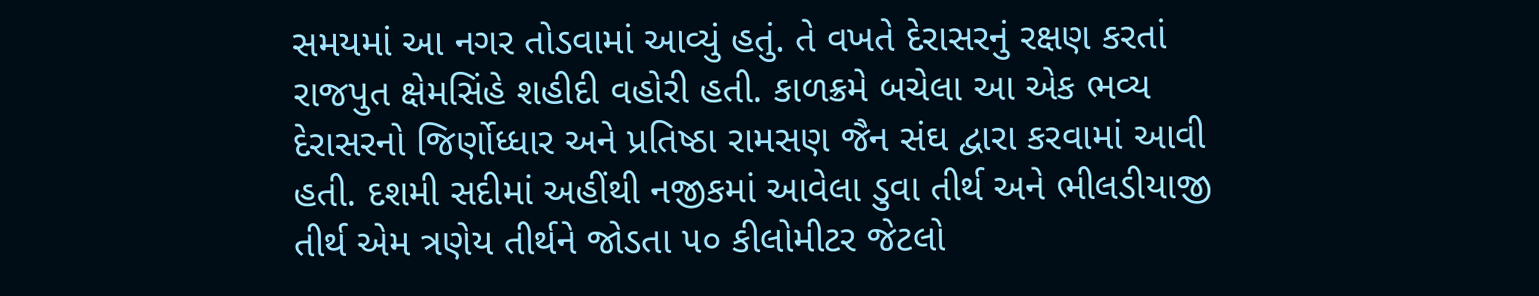સમયમાં આ નગર તોડવામાં આવ્યું હતું. તે વખતે દેરાસરનું રક્ષણ કરતાં રાજપુત ક્ષેમસિંહે શહીદી વહોરી હતી. કાળક્રમે બચેલા આ એક ભવ્ય દેરાસરનો જિર્ણોધ્ધાર અને પ્રતિષ્ઠા રામસણ જૈન સંઘ દ્વારા કરવામાં આવી હતી. દશમી સદીમાં અહીંથી નજીકમાં આવેલા ડુવા તીર્થ અને ભીલડીયાજી તીર્થ એમ ત્રણેય તીર્થને જોડતા ૫૦ કીલોમીટર જેટલો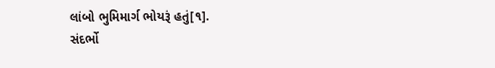લાંબો ભુમિમાર્ગ ભોયરૂં હતું[૧].
સંદર્ભો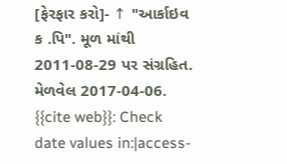[ફેરફાર કરો]- ↑ "આર્કાઇવ ક .પિ". મૂળ માંથી 2011-08-29 પર સંગ્રહિત. મેળવેલ 2017-04-06.
{{cite web}}: Check date values in:|access-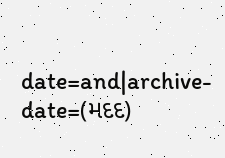date=and|archive-date=(મદદ)